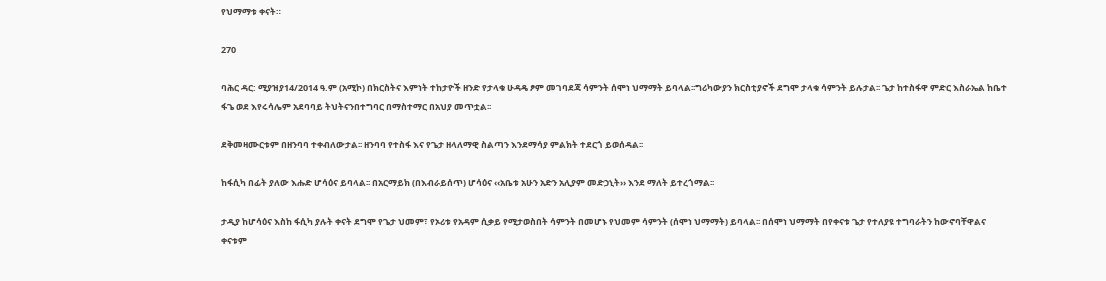የህማማቱ ቀናት።

270

ባሕር ዳር: ሚያዝያ14/2014 ዓ.ም (አሚኮ) በክርስትና እምነት ተከታዮች ዘንድ የታላቁ ሁዳዴ ፆም መገባደጃ ሳምንት ሰሞነ ህማማት ይባላል፡፡ግሪካውያን ክርስቲያኖች ደግሞ ታላቁ ሳምንት ይሉታል፡፡ ጌታ ከተስፋዋ ምድር እስራኤል ከቤተ ፋጌ ወደ እየሩሳሌም አደባባይ ትህትናንበተግባር በማስተማር በአህያ መጥቷል፡፡

ደቅመዛሙርቱም በዘንባባ ተቀብለውታል፡፡ ዘንባባ የተስፋ እና የጌታ ዘላለማዊ ስልጣን እንደማሳያ ምልክት ተደርጎ ይወሰዳል፡፡

ከፋሲካ በፊት ያለው እሑድ ሆሳዕና ይባላል፡፡ በአርማይክ (በእብራይሰጥ) ሆሳዕና ‹‹አቤቱ አሁን አድን አሊያም መድኃኒት›› እንደ ማለት ይተረጎማል፡፡

ታዲያ ከሆሳዕና እስከ ፋሲካ ያሉት ቀናት ደግሞ የጌታ ህመም፣ የኦሪቱ የአዳም ሲቃይ የሚታወስበት ሳምንት በመሆኑ የህመም ሳምንት (ሰሞነ ህማማት) ይባላል፡፡ በሰሞነ ህማማት በየቀናቱ ጌታ የተለያዩ ተግባራትን ከውኖባቸዋልና ቀናቱም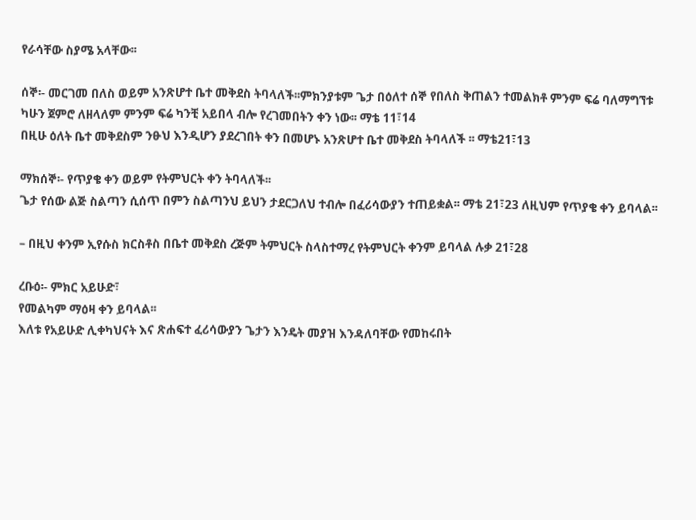የራሳቸው ስያሜ አላቸው፡፡

ሰኞ፡- መርገመ በለስ ወይም አንጽሆተ ቤተ መቅደስ ትባላለች፡፡ምክንያቱም ጌታ በዕለተ ሰኞ የበለስ ቅጠልን ተመልክቶ ምንም ፍሬ ባለማግኘቱ ካሁን ጀምሮ ለዘላለም ምንም ፍሬ ካንቺ አይበላ ብሎ የረገመበትን ቀን ነው፡፡ ማቴ 11፣14
በዚሁ ዕለት ቤተ መቅደስም ንፁህ እንዲሆን ያደረገበት ቀን በመሆኑ አንጽሆተ ቤተ መቅደስ ትባላለች ፡፡ ማቴ21፣13

ማክሰኞ፡- የጥያቄ ቀን ወይም የትምህርት ቀን ትባላለች፡፡
ጌታ የሰው ልጅ ስልጣን ሲሰጥ በምን ስልጣንህ ይህን ታደርጋለህ ተብሎ በፈሪሳውያን ተጠይቋል፡፡ ማቴ 21፣23 ለዚህም የጥያቄ ቀን ይባላል፡፡

– በዚህ ቀንም ኢየሱስ ክርስቶስ በቤተ መቅደስ ረጅም ትምህርት ስላስተማረ የትምህርት ቀንም ይባላል ሉቃ 21፣28

ረቡዕ፡- ምክር አይሁድ፣
የመልካም ማዕዛ ቀን ይባላል፡፡
እለቱ የአይሁድ ሊቀካህናት እና ጽሐፍተ ፈሪሳውያን ጌታን እንዴት መያዝ እንዳለባቸው የመከሩበት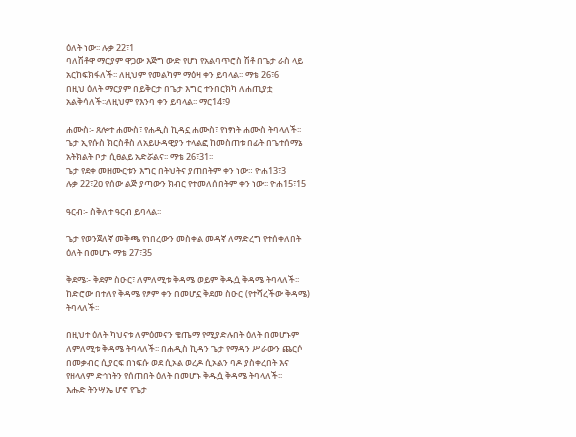ዕለት ነው፡፡ ሉቃ 22፣1
ባለሽቶዋ ማርያም ዋጋው እጅግ ውድ የሆነ የአልባጥሮስ ሽቶ በጌታ ራስ ላይ አርከፍክፋለች፡፡ ለዚህም የመልካም ማዕዛ ቀን ይባላል፡፡ ማቴ 26፣6
በዚህ ዕለት ማርያም በይቅርታ በጌታ እግር ተንበርክካ ለሐጢያቷ አልቅሳለች፡፡ለዚህም የእንባ ቀን ይባላል፡፡ ማር14፣9

ሐሙስ፡- ጸሎተ ሐሙስ፣ የሐዲስ ኪዳኗ ሐሙስ፣ የነፃነት ሐሙስ ትባላለች፡፡ ጌታ ኢየሱስ ክርስቶስ ለአይሁዳዊያን ተላልፎ ከመስጠቱ በፊት በጌተሰማኔ አትክልት ቦታ ሲፀልይ አድሯልና፡፡ ማቴ 26፣31፡፡
ጌታ የደቀ መዘሙርቱን እግር በትህትና ያጠበትም ቀን ነው። ዮሐ13፣3
ሉቃ 22፣2ዐ የሰው ልጅ ያጣውን ክብር የተመለሰበትም ቀን ነው፡፡ ዮሐ15፣15

ዓርብ፡- ስቅለተ ዓርብ ይባላል፡፡

ጌታ የወንጀለኛ መቅጫ የነበረውን መስቀል መዳኛ ለማድረግ የተሰቀለበት ዕለት በመሆኑ ማቴ 27፣35

ቅደሜ፡- ቅደም ስዑር፣ ለምለሚቱ ቅዳሜ ወይም ቅዱሷ ቅዳሜ ትባላለች፡፡
ከድሮው በተለየ ቅዳሜ የፆም ቀን በመሆኗ ቅደመ ስዑር (የተሻረችው ቅዳሜ) ትባላለች፡፡

በዚህተ ዕለት ካህናቱ ለምዕመናን ቄጤማ የሚያድሉበት ዕለት በመሆኑም ለምለሚቱ ቅዳሜ ትባላለች፡፡ በሐዲስ ኪዳን ጌታ የማዳን ሥራውን ጨርሶ በመቃብር ሲያርፍ በነፍሱ ወደ ሲኦል ወረዶ ሲኦልን ባዶ ያስቀረበት እና የዘላለም ድኅነትን የሰጠበት ዕለት በመሆኑ ቅዱሷ ቅዳሜ ትባላለች፡፡
እሑድ ትንሣኤ ሆኖ የጌታ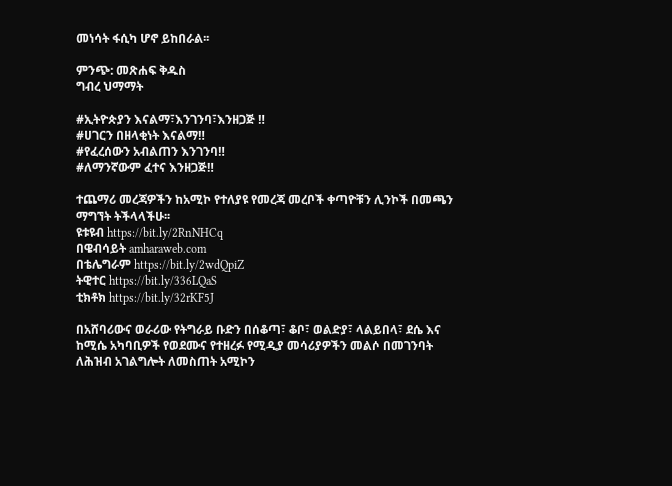መነሳት ፋሲካ ሆኖ ይከበራል፡፡

ምንጭ: መጽሐፍ ቅዱስ
ግብረ ህማማት

#ኢትዮጵያን እናልማ፣እንገንባ፣እንዘጋጅ ‼
#ሀገርን በዘላቂነት እናልማ‼
#የፈረሰውን አብልጠን እንገንባ‼
#ለማንኛውም ፈተና እንዘጋጅ‼

ተጨማሪ መረጃዎችን ከአሚኮ የተለያዩ የመረጃ መረቦች ቀጣዮቹን ሊንኮች በመጫን ማግኘት ትችላላችሁ፡፡
ዩቱዩብ https://bit.ly/2RnNHCq
በዌብሳይት amharaweb.com
በቴሌግራም https://bit.ly/2wdQpiZ
ትዊተር https://bit.ly/336LQaS
ቲክቶክ https://bit.ly/32rKF5J

በአሸባሪውና ወራሪው የትግራይ ቡድን በሰቆጣ፣ ቆቦ፣ ወልድያ፣ ላልይበላ፣ ደሴ እና ከሚሴ አካባቢዎች የወደሙና የተዘረፉ የሚዲያ መሳሪያዎችን መልሶ በመገንባት ለሕዝብ አገልግሎት ለመስጠት አሚኮን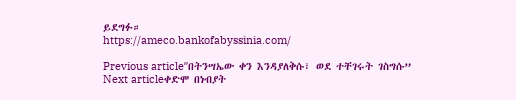ይደግፉ።
https://ameco.bankofabyssinia.com/

Previous articleʺበትንሣኤው ቀን እንዳያለቅሱ፣ ወደ ተቸገሩት ገስግሱ”
Next articleቀድሞ በነብያት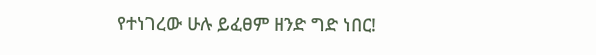የተነገረው ሁሉ ይፈፀም ዘንድ ግድ ነበር!